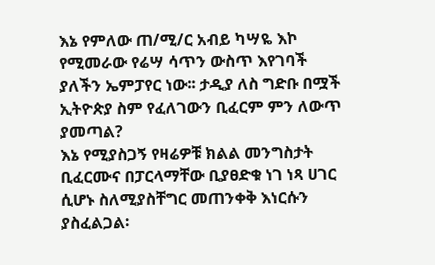እኔ የምለው ጠ/ሚ/ር አብይ ካሣዬ እኮ የሚመራው የሬሣ ሳጥን ውስጥ እየገባች ያለችን ኤምፓየር ነው፡፡ ታዲያ ለስ ግድቡ በሟች ኢትዮጵያ ስም የፈለገውን ቢፈርም ምን ለውጥ ያመጣል?
እኔ የሚያስጋኝ የዛሬዎቹ ክልል መንግስታት ቢፈርሙና በፓርላማቸው ቢያፀድቁ ነገ ነጻ ሀገር ሲሆኑ ስለሚያስቸግር መጠንቀቅ እነርሱን ያስፈልጋል፡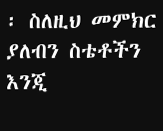፡ ስለዚህ መምክር ያለብን ስቴቶችን እንጂ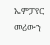ኤምፓየር መሪውን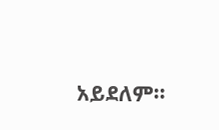አይደለም፡፡